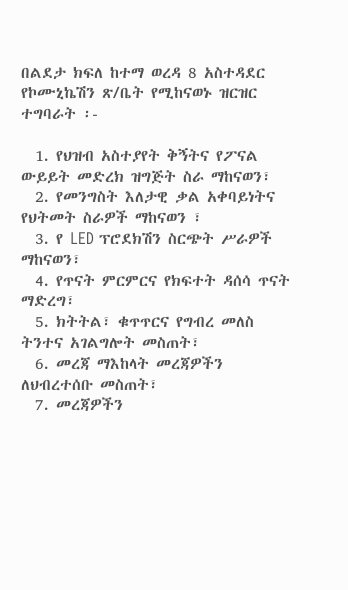በልደታ ክፍለ ከተማ ወረዳ 8 አስተዳደር የኮሙኒኬሽን ጽ/ቤት የሚከናወኑ ዝርዝር ተግባራት ፡-

  1. የህዝብ አስተያየት ቅኝትና የፖናል ውይይት መድረክ ዝግጅት ስራ ማከናወን፣
  2. የመንግስት እለታዊ ቃል አቀባይነትና የህትመት ስራዎች ማከናወን ፣
  3. የ LED ፕሮደክሽን ስርጭት ሥራዎች ማከናወን፣
  4. የጥናት ምርምርና የክፍተት ዳሰሳ ጥናት ማድረግ፣
  5. ክትትል፣ ቁጥጥርና የግብረ መለስ ትንተና አገልግሎት መስጠት፣
  6. መረጃ ማእከላት መረጃዎችን ለህብረተሰቡ መስጠት፣
  7. መረጃዎችን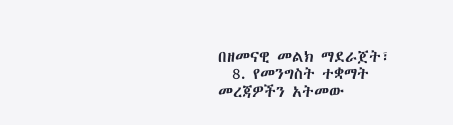በዘመናዊ መልክ ማደራጀት፣
  8. የመንግስት ተቋማት መረጃዎችን አትመው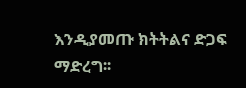እንዲያመጡ ክትትልና ድጋፍ ማድረግ፡፡